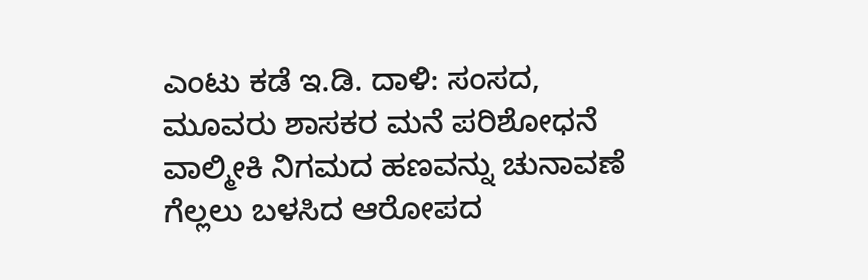ಎಂಟು ಕಡೆ ಇ.ಡಿ. ದಾಳಿ: ಸಂಸದ, ಮೂವರು ಶಾಸಕರ ಮನೆ ಪರಿಶೋಧನೆ
ವಾಲ್ಮೀಕಿ ನಿಗಮದ ಹಣವನ್ನು ಚುನಾವಣೆ ಗೆಲ್ಲಲು ಬಳಸಿದ ಆರೋಪದ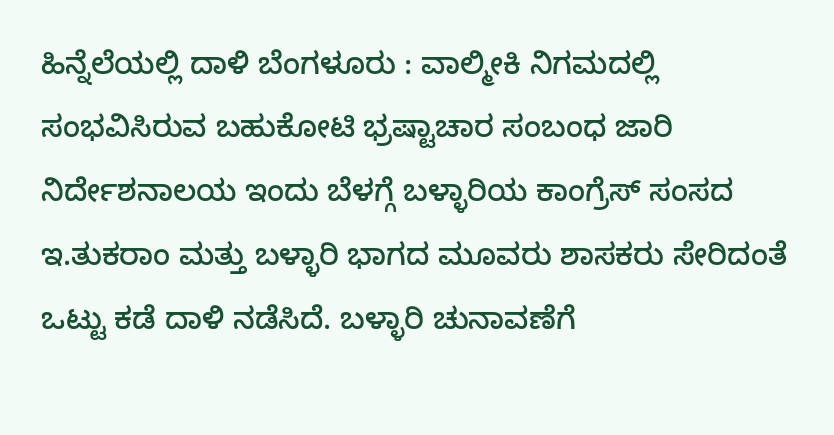ಹಿನ್ನೆಲೆಯಲ್ಲಿ ದಾಳಿ ಬೆಂಗಳೂರು : ವಾಲ್ಮೀಕಿ ನಿಗಮದಲ್ಲಿ ಸಂಭವಿಸಿರುವ ಬಹುಕೋಟಿ ಭ್ರಷ್ಟಾಚಾರ ಸಂಬಂಧ ಜಾರಿ ನಿರ್ದೇಶನಾಲಯ ಇಂದು ಬೆಳಗ್ಗೆ ಬಳ್ಳಾರಿಯ ಕಾಂಗ್ರೆಸ್ ಸಂಸದ ಇ.ತುಕರಾಂ ಮತ್ತು ಬಳ್ಳಾರಿ ಭಾಗದ ಮೂವರು ಶಾಸಕರು ಸೇರಿದಂತೆ ಒಟ್ಟು ಕಡೆ ದಾಳಿ ನಡೆಸಿದೆ. ಬಳ್ಳಾರಿ ಚುನಾವಣೆಗೆ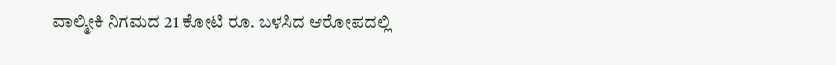ವಾಲ್ಮೀಕಿ ನಿಗಮದ 21 ಕೋಟಿ ರೂ. ಬಳಸಿದ ಆರೋಪದಲ್ಲಿ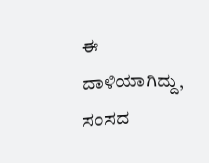ಈ ದಾಳಿಯಾಗಿದ್ದು, ಸಂಸದ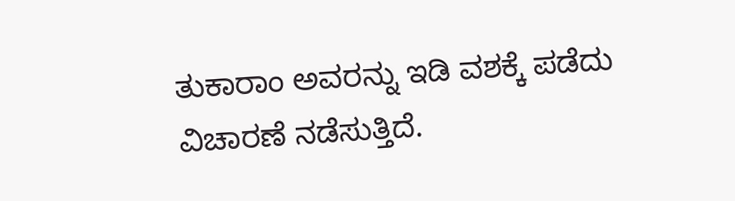ತುಕಾರಾಂ ಅವರನ್ನು ಇಡಿ ವಶಕ್ಕೆ ಪಡೆದು ವಿಚಾರಣೆ ನಡೆಸುತ್ತಿದೆ.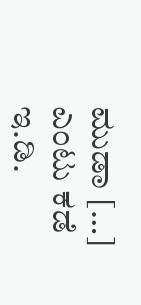ಮುಡಾ […]
ಎಂಟು ಕಡೆ ಇ.ಡಿ.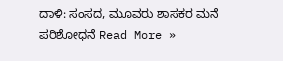ದಾಳಿ: ಸಂಸದ, ಮೂವರು ಶಾಸಕರ ಮನೆ ಪರಿಶೋಧನೆ Read More »